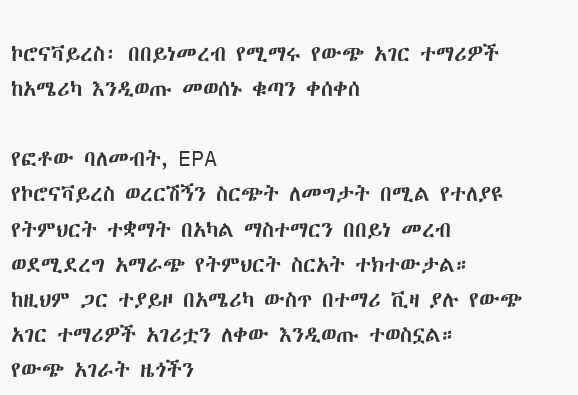ኮሮናቫይረስ፡ በበይነመረብ የሚማሩ የውጭ አገር ተማሪዎች ከአሜሪካ እንዲወጡ መወሰኑ ቁጣን ቀሰቀሰ

የፎቶው ባለመብት, EPA
የኮሮናቫይረስ ወረርሽኝን ስርጭት ለመግታት በሚል የተለያዩ የትምህርት ተቋማት በአካል ማስተማርን በበይነ መረብ ወደሚደረግ አማራጭ የትምህርት ስርአት ተክተውታል። ከዚህም ጋር ተያይዞ በአሜሪካ ውስጥ በተማሪ ቪዛ ያሉ የውጭ አገር ተማሪዎች አገሪቷን ለቀው እንዲወጡ ተወስኗል።
የውጭ አገራት ዜጎችን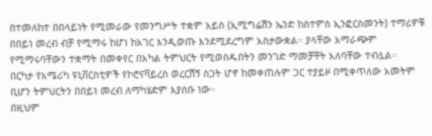በተመለከተ በበላይነት የሚመራው የመንግሥት ተቋም አይስ (ኢሚግሬሽን ኤንድ ከስተምስ ኢንፎርስመንት) ተማሪዎቹ በበይነ መረብ ብቻ የሚማሩ ከሆነ ከአገር እንዲወጡ እንደሚደረግም አስታውቋል። ያላቸው አማራጭም የሚማሩባቸውን ተቋማት በመቀየር በአካል ትምህርት የሚወስዱበትን መንገድ ማመቻቸት አለባቸው ተብሏል።
በርካታ የአሜሪካ ዩኒቨርስቲዎች የኮሮናቫይረስ ወረርሽኝ ስጋት ሆኖ ከመቀጠሉም ጋር ተያይዞ በሚቀጥለው አመትም ቢሆን ትምህርትን በበይነ መረብ ለማካሄድም እያሰቡ ነው።
በዚህም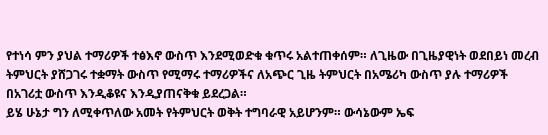የተነሳ ምን ያህል ተማሪዎች ተፅእኖ ውስጥ እንደሚወድቁ ቁጥሩ አልተጠቀሰም። ለጊዜው በጊዜያዊነት ወደበይነ መረብ ትምህርት ያሸጋገሩ ተቋማት ውስጥ የሚማሩ ተማሪዎችና ለአጭር ጊዜ ትምህርት በአሜሪካ ውስጥ ያሉ ተማሪዎች በአገሪቷ ውስጥ እንዲቆዩና እንዲያጠናቅቁ ይደረጋል።
ይሄ ሁኔታ ግን ለሚቀጥለው አመት የትምህርት ወቅት ተግባራዊ አይሆንም። ውሳኔውም ኤፍ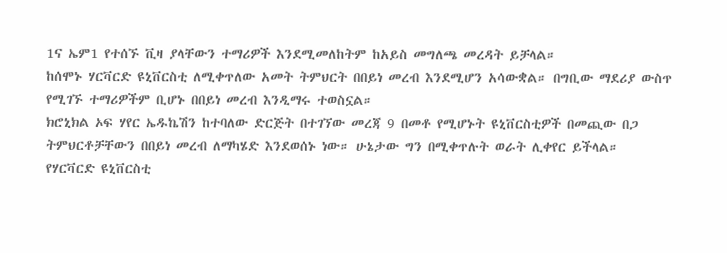1ና ኤም1 የተሰኙ ቪዛ ያላቸውን ተማሪዎች እንደሚመለከትም ከአይስ መግለጫ መረዳት ይቻላል።
ከሰሞኑ ሃርቫርድ ዩኒቨርስቲ ለሚቀጥለው አመት ትምህርት በበይነ መረብ እንደሚሆን አሳውቋል። በግቢው ማደሪያ ውስጥ የሚገኙ ተማሪዎችም ቢሆኑ በበይነ መረብ እንዲማሩ ተወስኗል።
ክሮኒክል ኦፍ ሃየር ኤዱኬሽን ከተባለው ድርጅት በተገኘው መረጃ 9 በመቶ የሚሆኑት ዩኒቨርስቲዎች በመጪው በጋ ትምህርቶቻቸውን በበይነ መረብ ለማካሄድ እንደወሰኑ ነው። ሁኔታው ግን በሚቀጥሉት ወራት ሊቀየር ይችላል።
የሃርቫርድ ዩኒቨርስቲ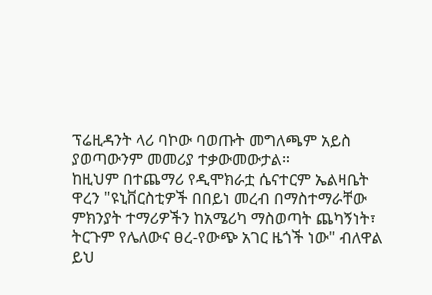ፕሬዚዳንት ላሪ ባኮው ባወጡት መግለጫም አይስ ያወጣውንም መመሪያ ተቃውመውታል።
ከዚህም በተጨማሪ የዲሞክራቷ ሴናተርም ኤልዛቤት ዋረን "ዩኒቨርስቲዎች በበይነ መረብ በማስተማራቸው ምክንያት ተማሪዎችን ከአሜሪካ ማስወጣት ጨካኝነት፣ ትርጉም የሌለውና ፀረ-የውጭ አገር ዜጎች ነው" ብለዋል
ይህ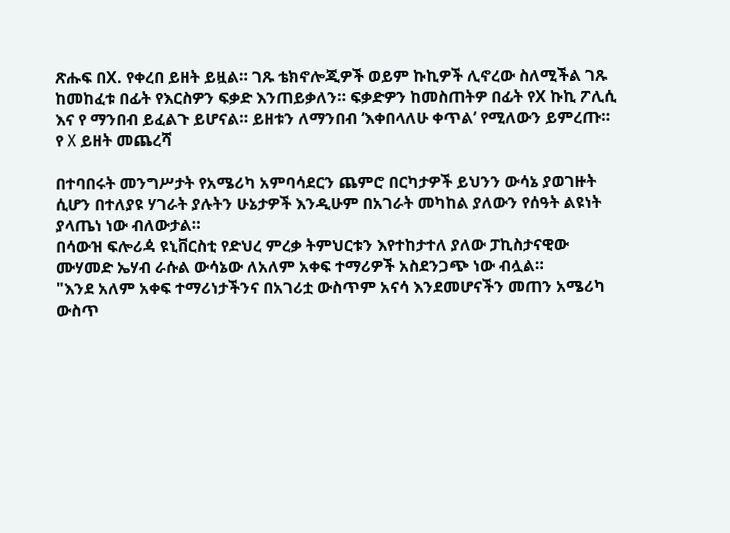ጽሑፍ በX. የቀረበ ይዘት ይዟል። ገጹ ቴክኖሎጂዎች ወይም ኩኪዎች ሊኖረው ስለሚችል ገጹ ከመከፈቱ በፊት የእርስዎን ፍቃድ እንጠይቃለን። ፍቃድዎን ከመስጠትዎ በፊት የX ኩኪ ፖሊሲ እና የ ማንበብ ይፈልጉ ይሆናል። ይዘቱን ለማንበብ ‘እቀበላለሁ ቀጥል’ የሚለውን ይምረጡ።
የ X ይዘት መጨረሻ

በተባበሩት መንግሥታት የአሜሪካ አምባሳደርን ጨምሮ በርካታዎች ይህንን ውሳኔ ያወገዙት ሲሆን በተለያዩ ሃገራት ያሉትን ሁኔታዎች እንዲሁም በአገራት መካከል ያለውን የሰዓት ልዩነት ያላጤነ ነው ብለውታል።
በሳውዝ ፍሎሪዻ ዩኒቨርስቲ የድህረ ምረቃ ትምህርቱን እየተከታተለ ያለው ፓኪስታናዊው ሙሃመድ ኤሃብ ራሱል ውሳኔው ለአለም አቀፍ ተማሪዎች አስደንጋጭ ነው ብሏል።
"እንደ አለም አቀፍ ተማሪነታችንና በአገሪቷ ውስጥም አናሳ እንደመሆናችን መጠን አሜሪካ ውስጥ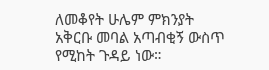ለመቆየት ሁሌም ምክንያት አቅርቡ መባል አጣብቂኝ ውስጥ የሚከት ጉዳይ ነው።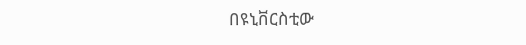በዩኒቨርስቲው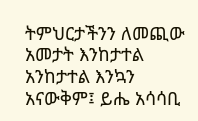ትምህርታችንን ለመጪው አመታት እንከታተል አንከታተል እንኳን አናውቅም፤ ይሔ አሳሳቢ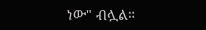ነው" ብሏል።